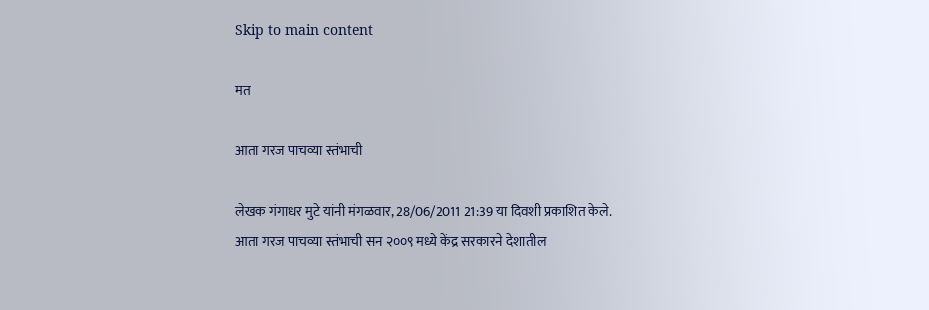Skip to main content

मत

आता गरज पाचव्या स्तंभाची

लेखक गंगाधर मुटे यांनी मंगळवार, 28/06/2011 21:39 या दिवशी प्रकाशित केले.
आता गरज पाचव्या स्तंभाची सन २००९ मध्ये केंद्र सरकारने देशातील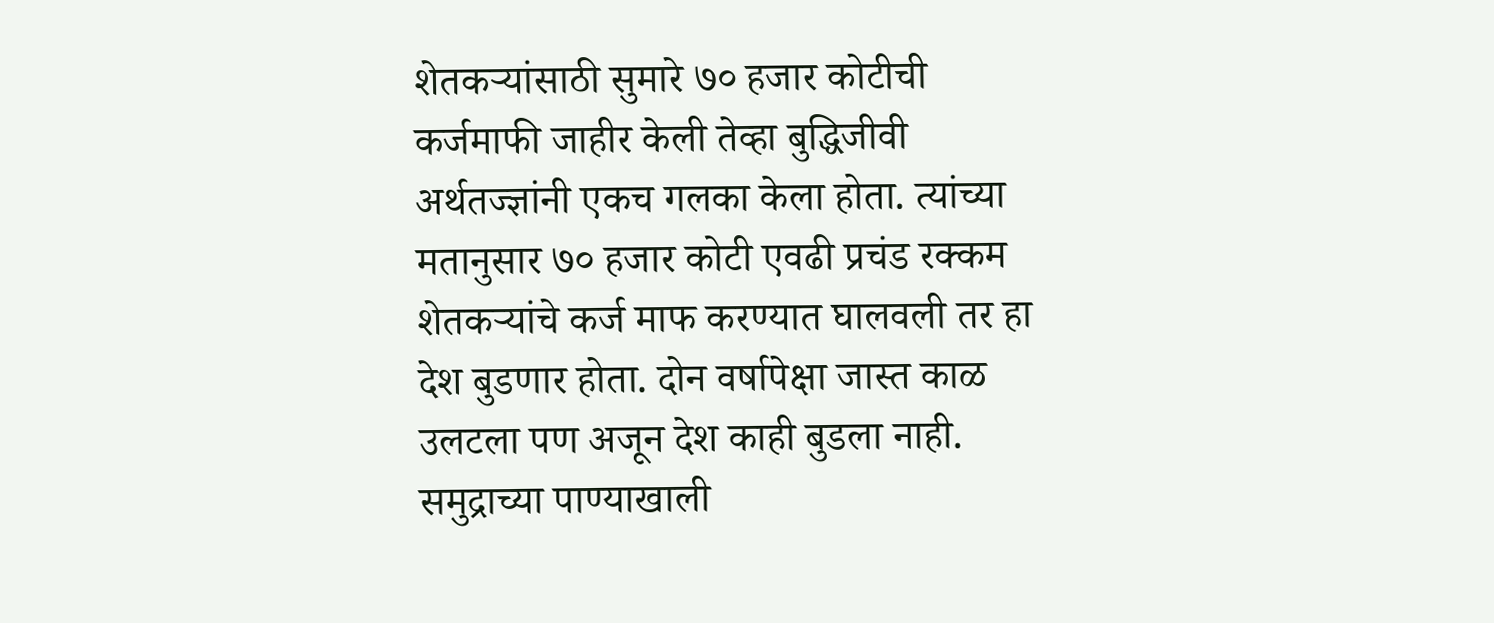शेतकर्‍यांसाठी सुमारे ७० हजार कोटीची कर्जमाफी जाहीर केली तेव्हा बुद्धिजीवी अर्थतज्ज्ञांनी एकच गलका केला होता. त्यांच्या मतानुसार ७० हजार कोटी एवढी प्रचंड रक्कम शेतकर्‍यांचे कर्ज माफ करण्यात घालवली तर हा देश बुडणार होता. दोन वर्षापेक्षा जास्त काळ उलटला पण अजून देश काही बुडला नाही. समुद्राच्या पाण्याखाली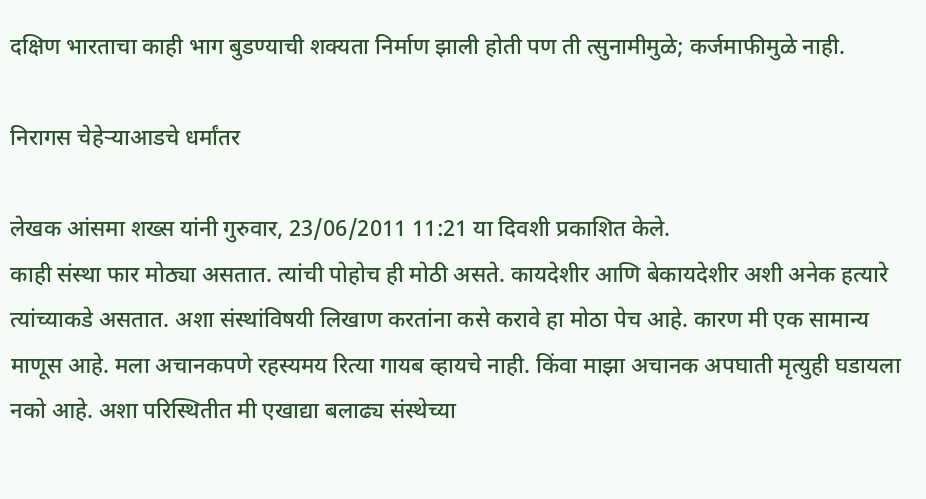दक्षिण भारताचा काही भाग बुडण्याची शक्यता निर्माण झाली होती पण ती त्सुनामीमुळे; कर्जमाफीमुळे नाही.

निरागस चेहेर्‍याआडचे धर्मांतर

लेखक आंसमा शख्स यांनी गुरुवार, 23/06/2011 11:21 या दिवशी प्रकाशित केले.
काही संस्था फार मोठ्या असतात. त्यांची पोहोच ही मोठी असते. कायदेशीर आणि बेकायदेशीर अशी अनेक हत्यारे त्यांच्याकडे असतात. अशा संस्थांविषयी लिखाण करतांना कसे करावे हा मोठा पेच आहे. कारण मी एक सामान्य माणूस आहे. मला अचानकपणे रहस्यमय रित्या गायब व्हायचे नाही. किंवा माझा अचानक अपघाती मृत्युही घडायला नको आहे. अशा परिस्थितीत मी एखाद्या बलाढ्य संस्थेच्या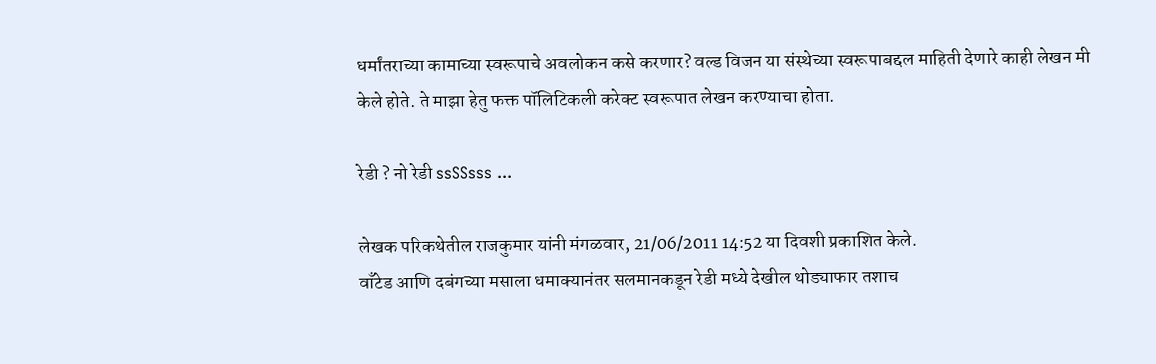धर्मांतराच्या कामाच्या स्वरूपाचे अवलोकन कसे करणार? वल्ड विजन या संस्थेच्या स्वरूपाबद्दल माहिती देणारे काही लेखन मी केले होते. ते माझा हेतु फक्त पॉलिटिकली करेक्ट स्वरूपात लेखन करण्याचा होता.

रेडी ? नो रेडी ssSSsss ...

लेखक परिकथेतील राजकुमार यांनी मंगळवार, 21/06/2011 14:52 या दिवशी प्रकाशित केले.
वाँटेड आणि दबंगच्या मसाला धमाक्यानंतर सलमानकडून रेडी मध्ये देखील थोड्याफार तशाच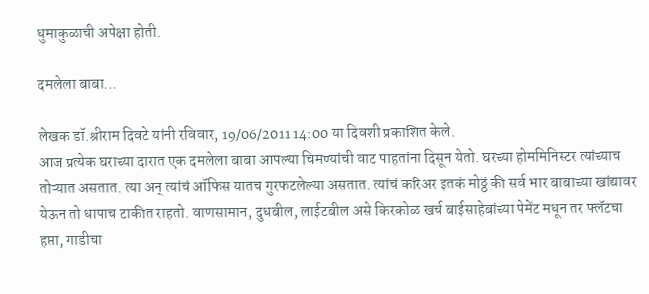धुमाकुळाची अपेक्षा होती.

दमलेला बाबा...

लेखक डॉ.श्रीराम दिवटे यांनी रविवार, 19/06/2011 14:00 या दिवशी प्रकाशित केले.
आज प्रत्येक घराच्या दारात एक दमलेला बाबा आपल्या चिमण्यांची वाट पाहतांना दिसून येतो. घरच्या होममिनिस्टर त्यांच्याच तोऱ्यात असतात. त्या अन् त्यांचं ऑफिस यातच गुरफटलेल्या असतात. त्यांचं करिअर इतकं मोठ्ठं की सर्व भार बाबाच्या खांद्यावर येऊन तो धापाच टाकीत राहतो. वाणसामान, दुधबील, लाईटबील असे किरकोळ खर्च बाईसाहेबांच्या पेमेंट मधून तर फ्लॅटचा हप्ता, गाडीचा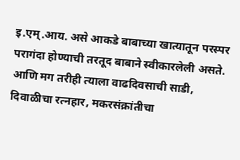इ.एम्.आय. असे आकडे बाबाच्या खात्यातून परस्पर परागंदा होण्याची तरतूद बाबाने स्वीकारलेली असते. आणि मग तरीही त्याला वाढदिवसाची साडी, दिवाळीचा रत्नहार, मकरसंक्रांतीचा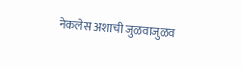नेकलेस अशाची जुळवाजुळव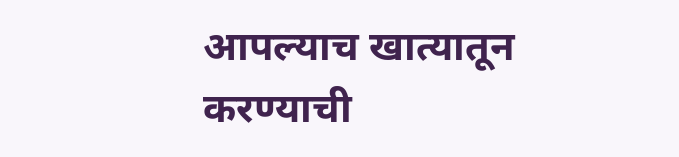आपल्याच खात्यातून करण्याची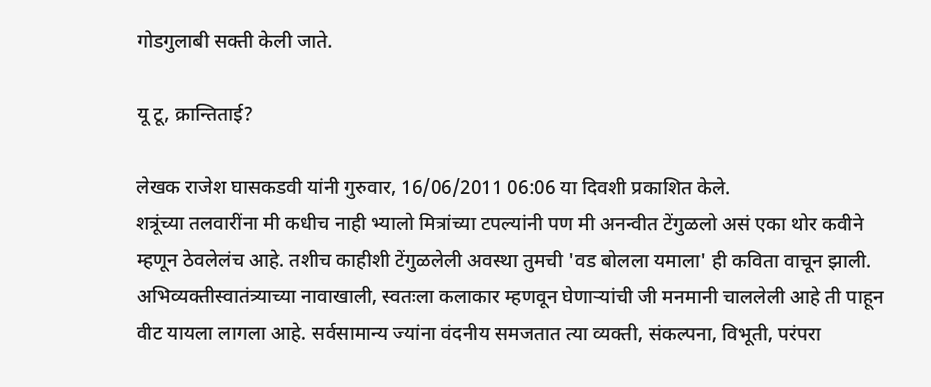गोडगुलाबी सक्ती केली जाते.

यू टू, क्रान्तिताई?

लेखक राजेश घासकडवी यांनी गुरुवार, 16/06/2011 06:06 या दिवशी प्रकाशित केले.
शत्रूंच्या तलवारींना मी कधीच नाही भ्यालो मित्रांच्या टपल्यांनी पण मी अनन्वीत टेंगुळलो असं एका थोर कवीने म्हणून ठेवलेलंच आहे. तशीच काहीशी टेंगुळलेली अवस्था तुमची 'वड बोलला यमाला' ही कविता वाचून झाली. अभिव्यक्तीस्वातंत्र्याच्या नावाखाली, स्वतःला कलाकार म्हणवून घेणाऱ्यांची जी मनमानी चाललेली आहे ती पाहून वीट यायला लागला आहे. सर्वसामान्य ज्यांना वंदनीय समजतात त्या व्यक्ती, संकल्पना, विभूती, परंपरा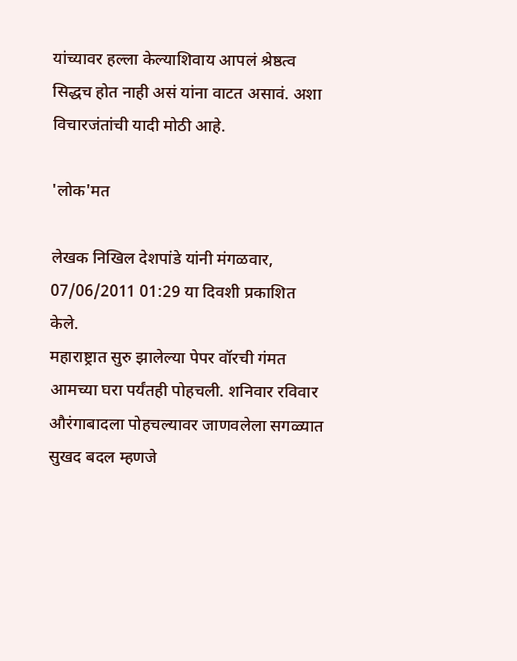यांच्यावर हल्ला केल्याशिवाय आपलं श्रेष्ठत्व सिद्धच होत नाही असं यांना वाटत असावं. अशा विचारजंतांची यादी मोठी आहे.

'लोक'मत

लेखक निखिल देशपांडे यांनी मंगळवार, 07/06/2011 01:29 या दिवशी प्रकाशित केले.
महाराष्ट्रात सुरु झालेल्या पेपर वॉरची गंमत आमच्या घरा पर्यंतही पोहचली. शनिवार रविवार औरंगाबादला पोहचल्यावर जाणवलेला सगळ्यात सुखद बदल म्हणजे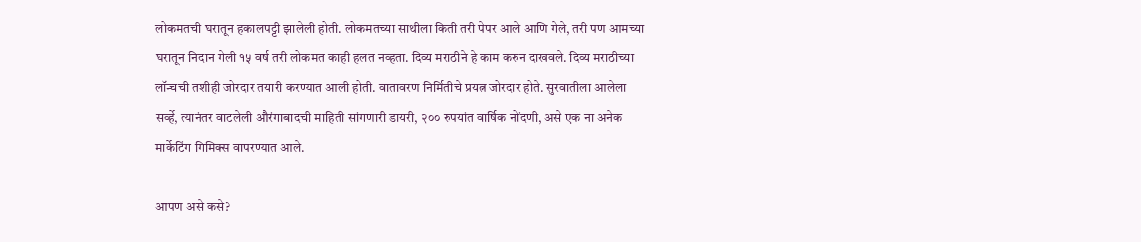लोकमतची घरातून हकालपट्टी झालेली होती. लोकमतच्या साथीला किती तरी पेपर आले आणि गेले, तरी पण आमच्या घरातून निदान गेली १५ वर्ष तरी लोकमत काही हलत नव्हता. दिव्य मराठीने हे काम करुन दाखवले. दिव्य मराठीच्या लॉन्चची तशीही जोरदार तयारी करण्यात आली होती. वातावरण निर्मितीचे प्रयत्न जोरदार होते. सुरवातीला आलेला सर्व्हे, त्यानंतर वाटलेली औरंगाबादची माहिती सांगणारी डायरी, २०० रुपयांत वार्षिक नोंदणी, असे एक ना अनेक मार्केटिंग गिमिक्स वापरण्यात आले.

आपण असे कसे?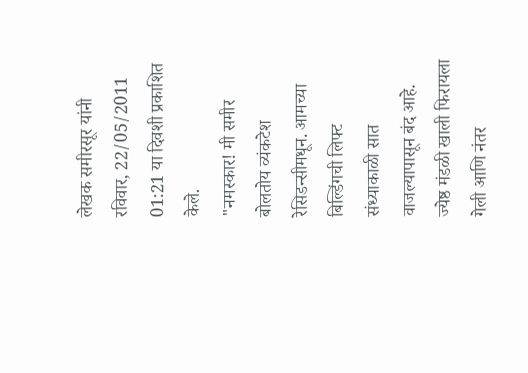लेखक समीरसूर यांनी रविवार, 22/05/2011 01:21 या दिवशी प्रकाशित केले.
"नमस्कार! मी समीर बोलतोय व्यंकटेश रेसिडन्सीमधून. आमच्या बिल्डिंगची लिफ्ट संध्याकाळी सात वाजल्यापासून बंद आहे. ज्येष्ठ मंडळी खाली फिरायला गेली आणि नंतर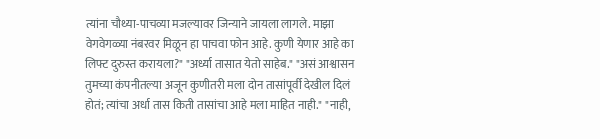त्यांना चौथ्या-पाचव्या मजल्यावर जिन्याने जायला लागले. माझा वेगवेगळ्या नंबरवर मिळून हा पाचवा फोन आहे. कुणी येणार आहे का लिफ्ट दुरुस्त करायला?" "अर्ध्या तासात येतो साहेब." "असं आश्वासन तुमच्या कंपनीतल्या अजून कुणीतरी मला दोन तासांपूर्वी देखील दिलं होतं; त्यांचा अर्धा तास किती तासांचा आहे मला माहित नाही." "नाही,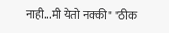नाही...मी येतो नक्की" "ठीक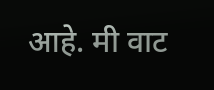आहे. मी वाट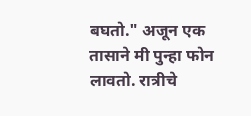बघतो." अजून एक तासाने मी पुन्हा फोन लावतो. रात्रीचे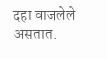दहा वाजलेले असतात.